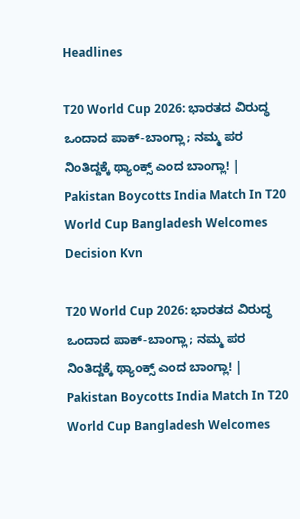Headlines

T20 World Cup 2026: ಭಾರತದ ವಿರುದ್ಧ ಒಂದಾದ ಪಾಕ್-ಬಾಂಗ್ಲಾ; ನಮ್ಮ ಪರ ನಿಂತಿದ್ದಕ್ಕೆ ಥ್ಯಾಂಕ್ಸ್ ಎಂದ ಬಾಂಗ್ಲಾ! | Pakistan Boycotts India Match In T20 World Cup Bangladesh Welcomes Decision Kvn

T20 World Cup 2026: ಭಾರತದ ವಿರುದ್ಧ ಒಂದಾದ ಪಾಕ್-ಬಾಂಗ್ಲಾ; ನಮ್ಮ ಪರ ನಿಂತಿದ್ದಕ್ಕೆ ಥ್ಯಾಂಕ್ಸ್ ಎಂದ ಬಾಂಗ್ಲಾ! | Pakistan Boycotts India Match In T20 World Cup Bangladesh Welcomes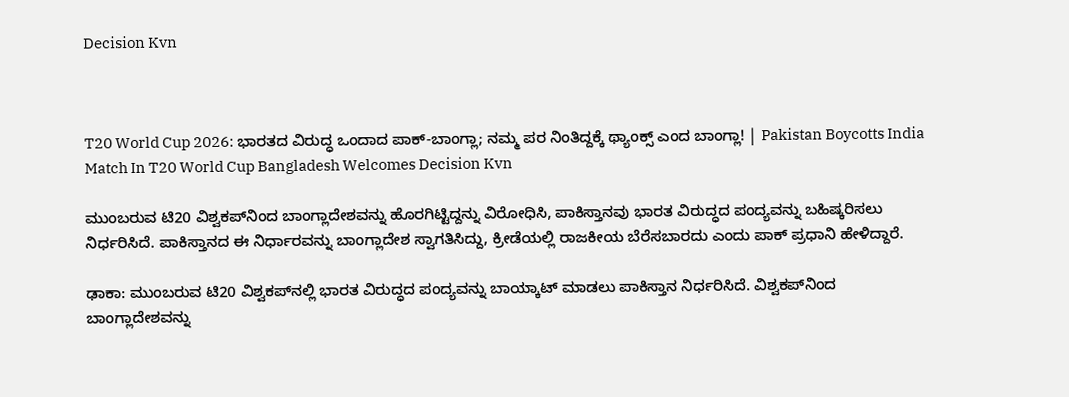Decision Kvn



T20 World Cup 2026: ಭಾರತದ ವಿರುದ್ಧ ಒಂದಾದ ಪಾಕ್-ಬಾಂಗ್ಲಾ; ನಮ್ಮ ಪರ ನಿಂತಿದ್ದಕ್ಕೆ ಥ್ಯಾಂಕ್ಸ್ ಎಂದ ಬಾಂಗ್ಲಾ! | Pakistan Boycotts India Match In T20 World Cup Bangladesh Welcomes Decision Kvn

ಮುಂಬರುವ ಟಿ20 ವಿಶ್ವಕಪ್‌ನಿಂದ ಬಾಂಗ್ಲಾದೇಶವನ್ನು ಹೊರಗಿಟ್ಟಿದ್ದನ್ನು ವಿರೋಧಿಸಿ, ಪಾಕಿಸ್ತಾನವು ಭಾರತ ವಿರುದ್ಧದ ಪಂದ್ಯವನ್ನು ಬಹಿಷ್ಕರಿಸಲು ನಿರ್ಧರಿಸಿದೆ. ಪಾಕಿಸ್ತಾನದ ಈ ನಿರ್ಧಾರವನ್ನು ಬಾಂಗ್ಲಾದೇಶ ಸ್ವಾಗತಿಸಿದ್ದು, ಕ್ರೀಡೆಯಲ್ಲಿ ರಾಜಕೀಯ ಬೆರೆಸಬಾರದು ಎಂದು ಪಾಕ್ ಪ್ರಧಾನಿ ಹೇಳಿದ್ದಾರೆ.

ಢಾಕಾ: ಮುಂಬರುವ ಟಿ20 ವಿಶ್ವಕಪ್‌ನಲ್ಲಿ ಭಾರತ ವಿರುದ್ಧದ ಪಂದ್ಯವನ್ನು ಬಾಯ್ಕಾಟ್ ಮಾಡಲು ಪಾಕಿಸ್ತಾನ ನಿರ್ಧರಿಸಿದೆ. ವಿಶ್ವಕಪ್‌ನಿಂದ ಬಾಂಗ್ಲಾದೇಶವನ್ನು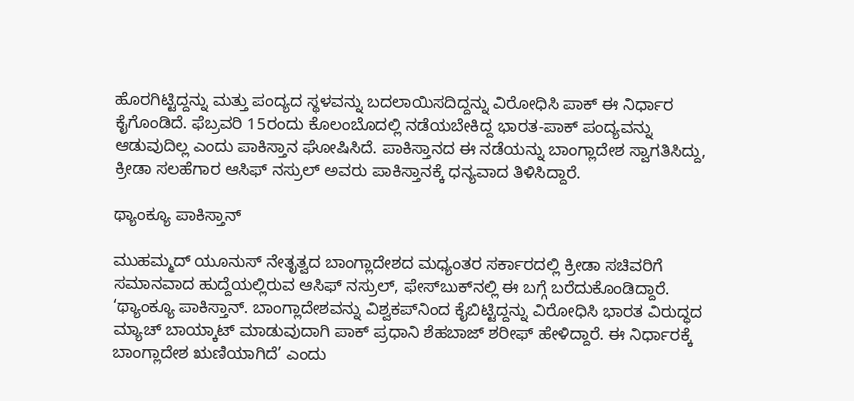ಹೊರಗಿಟ್ಟಿದ್ದನ್ನು ಮತ್ತು ಪಂದ್ಯದ ಸ್ಥಳವನ್ನು ಬದಲಾಯಿಸದಿದ್ದನ್ನು ವಿರೋಧಿಸಿ ಪಾಕ್ ಈ ನಿರ್ಧಾರ ಕೈಗೊಂಡಿದೆ. ಫೆಬ್ರವರಿ 15ರಂದು ಕೊಲಂಬೊದಲ್ಲಿ ನಡೆಯಬೇಕಿದ್ದ ಭಾರತ-ಪಾಕ್ ಪಂದ್ಯವನ್ನು ಆಡುವುದಿಲ್ಲ ಎಂದು ಪಾಕಿಸ್ತಾನ ಘೋಷಿಸಿದೆ. ಪಾಕಿಸ್ತಾನದ ಈ ನಡೆಯನ್ನು ಬಾಂಗ್ಲಾದೇಶ ಸ್ವಾಗತಿಸಿದ್ದು, ಕ್ರೀಡಾ ಸಲಹೆಗಾರ ಆಸಿಫ್ ನಸ್ರುಲ್ ಅವರು ಪಾಕಿಸ್ತಾನಕ್ಕೆ ಧನ್ಯವಾದ ತಿಳಿಸಿದ್ದಾರೆ.

ಥ್ಯಾಂಕ್ಯೂ ಪಾಕಿಸ್ತಾನ್

ಮುಹಮ್ಮದ್ ಯೂನುಸ್ ನೇತೃತ್ವದ ಬಾಂಗ್ಲಾದೇಶದ ಮಧ್ಯಂತರ ಸರ್ಕಾರದಲ್ಲಿ ಕ್ರೀಡಾ ಸಚಿವರಿಗೆ ಸಮಾನವಾದ ಹುದ್ದೆಯಲ್ಲಿರುವ ಆಸಿಫ್ ನಸ್ರುಲ್, ಫೇಸ್‌ಬುಕ್‌ನಲ್ಲಿ ಈ ಬಗ್ಗೆ ಬರೆದುಕೊಂಡಿದ್ದಾರೆ. ‘ಥ್ಯಾಂಕ್ಯೂ ಪಾಕಿಸ್ತಾನ್. ಬಾಂಗ್ಲಾದೇಶವನ್ನು ವಿಶ್ವಕಪ್‌ನಿಂದ ಕೈಬಿಟ್ಟಿದ್ದನ್ನು ವಿರೋಧಿಸಿ ಭಾರತ ವಿರುದ್ಧದ ಮ್ಯಾಚ್ ಬಾಯ್ಕಾಟ್ ಮಾಡುವುದಾಗಿ ಪಾಕ್ ಪ್ರಧಾನಿ ಶೆಹಬಾಜ್ ಶರೀಫ್ ಹೇಳಿದ್ದಾರೆ. ಈ ನಿರ್ಧಾರಕ್ಕೆ ಬಾಂಗ್ಲಾದೇಶ ಋಣಿಯಾಗಿದೆ’ ಎಂದು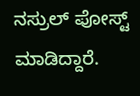ನಸ್ರುಲ್ ಪೋಸ್ಟ್ ಮಾಡಿದ್ದಾರೆ.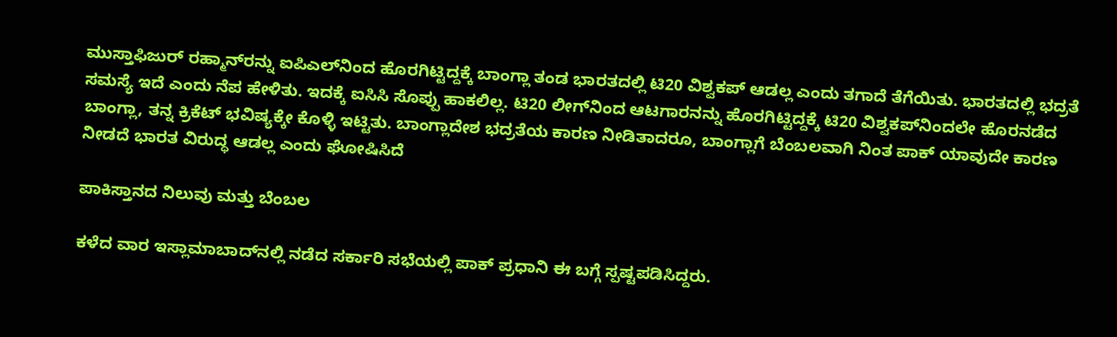ಮುಸ್ತಾಫಿಜುರ್‌ ರಹ್ಮಾನ್‌ರನ್ನು ಐಪಿಎಲ್‌ನಿಂದ ಹೊರಗಿಟ್ಟಿದ್ದಕ್ಕೆ ಬಾಂಗ್ಲಾ ತಂಡ ಭಾರತದಲ್ಲಿ ಟಿ20 ವಿಶ್ವಕಪ್‌ ಆಡಲ್ಲ ಎಂದು ತಗಾದೆ ತೆಗೆಯಿತು. ಭಾರತದಲ್ಲಿ ಭದ್ರತೆ ಸಮಸ್ಯೆ ಇದೆ ಎಂದು ನೆಪ ಹೇಳಿತು. ಇದಕ್ಕೆ ಐಸಿಸಿ ಸೊಪ್ಪು ಹಾಕಲಿಲ್ಲ. ಟಿ20 ಲೀಗ್‌ನಿಂದ ಆಟಗಾರನನ್ನು ಹೊರಗಿಟ್ಟಿದ್ದಕ್ಕೆ ಟಿ20 ವಿಶ್ವಕಪ್‌ನಿಂದಲೇ ಹೊರನಡೆದ ಬಾಂಗ್ಲಾ, ತನ್ನ ಕ್ರಿಕೆಟ್‌ ಭವಿಷ್ಯಕ್ಕೇ ಕೊಳ್ಳಿ ಇಟ್ಟಿತು. ಬಾಂಗ್ಲಾದೇಶ ಭದ್ರತೆಯ ಕಾರಣ ನೀಡಿತಾದರೂ, ಬಾಂಗ್ಲಾಗೆ ಬೆಂಬಲವಾಗಿ ನಿಂತ ಪಾಕ್ ಯಾವುದೇ ಕಾರಣ ನೀಡದೆ ಭಾರತ ವಿರುದ್ಧ ಆಡಲ್ಲ ಎಂದು ಘೋಷಿಸಿದೆ

ಪಾಕಿಸ್ತಾನದ ನಿಲುವು ಮತ್ತು ಬೆಂಬಲ

ಕಳೆದ ವಾರ ಇಸ್ಲಾಮಾಬಾದ್‌ನಲ್ಲಿ ನಡೆದ ಸರ್ಕಾರಿ ಸಭೆಯಲ್ಲಿ ಪಾಕ್ ಪ್ರಧಾನಿ ಈ ಬಗ್ಗೆ ಸ್ಪಷ್ಟಪಡಿಸಿದ್ದರು.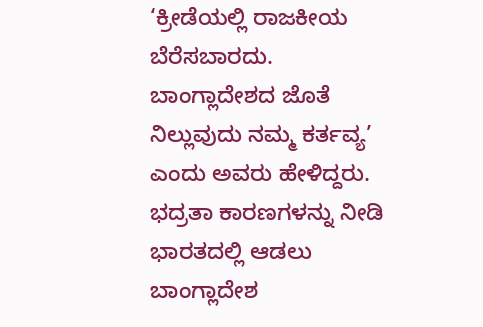‘ಕ್ರೀಡೆಯಲ್ಲಿ ರಾಜಕೀಯ ಬೆರೆಸಬಾರದು. ಬಾಂಗ್ಲಾದೇಶದ ಜೊತೆ ನಿಲ್ಲುವುದು ನಮ್ಮ ಕರ್ತವ್ಯ’ ಎಂದು ಅವರು ಹೇಳಿದ್ದರು. ಭದ್ರತಾ ಕಾರಣಗಳನ್ನು ನೀಡಿ ಭಾರತದಲ್ಲಿ ಆಡಲು ಬಾಂಗ್ಲಾದೇಶ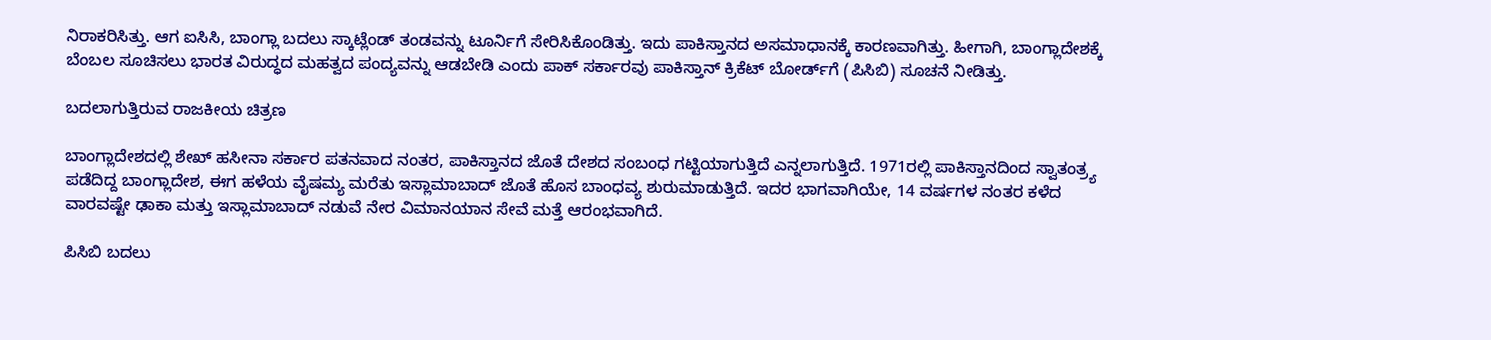ನಿರಾಕರಿಸಿತ್ತು. ಆಗ ಐಸಿಸಿ, ಬಾಂಗ್ಲಾ ಬದಲು ಸ್ಕಾಟ್ಲೆಂಡ್‌ ತಂಡವನ್ನು ಟೂರ್ನಿಗೆ ಸೇರಿಸಿಕೊಂಡಿತ್ತು. ಇದು ಪಾಕಿಸ್ತಾನದ ಅಸಮಾಧಾನಕ್ಕೆ ಕಾರಣವಾಗಿತ್ತು. ಹೀಗಾಗಿ, ಬಾಂಗ್ಲಾದೇಶಕ್ಕೆ ಬೆಂಬಲ ಸೂಚಿಸಲು ಭಾರತ ವಿರುದ್ಧದ ಮಹತ್ವದ ಪಂದ್ಯವನ್ನು ಆಡಬೇಡಿ ಎಂದು ಪಾಕ್ ಸರ್ಕಾರವು ಪಾಕಿಸ್ತಾನ್ ಕ್ರಿಕೆಟ್ ಬೋರ್ಡ್‌ಗೆ (ಪಿಸಿಬಿ) ಸೂಚನೆ ನೀಡಿತ್ತು.

ಬದಲಾಗುತ್ತಿರುವ ರಾಜಕೀಯ ಚಿತ್ರಣ

ಬಾಂಗ್ಲಾದೇಶದಲ್ಲಿ ಶೇಖ್ ಹಸೀನಾ ಸರ್ಕಾರ ಪತನವಾದ ನಂತರ, ಪಾಕಿಸ್ತಾನದ ಜೊತೆ ದೇಶದ ಸಂಬಂಧ ಗಟ್ಟಿಯಾಗುತ್ತಿದೆ ಎನ್ನಲಾಗುತ್ತಿದೆ. 1971ರಲ್ಲಿ ಪಾಕಿಸ್ತಾನದಿಂದ ಸ್ವಾತಂತ್ರ್ಯ ಪಡೆದಿದ್ದ ಬಾಂಗ್ಲಾದೇಶ, ಈಗ ಹಳೆಯ ವೈಷಮ್ಯ ಮರೆತು ಇಸ್ಲಾಮಾಬಾದ್ ಜೊತೆ ಹೊಸ ಬಾಂಧವ್ಯ ಶುರುಮಾಡುತ್ತಿದೆ. ಇದರ ಭಾಗವಾಗಿಯೇ, 14 ವರ್ಷಗಳ ನಂತರ ಕಳೆದ ವಾರವಷ್ಟೇ ಢಾಕಾ ಮತ್ತು ಇಸ್ಲಾಮಾಬಾದ್ ನಡುವೆ ನೇರ ವಿಮಾನಯಾನ ಸೇವೆ ಮತ್ತೆ ಆರಂಭವಾಗಿದೆ.

ಪಿಸಿಬಿ ಬದಲು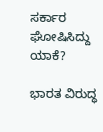ಸರ್ಕಾರ ಘೋಷಿಸಿದ್ದು ಯಾಕೆ?

ಭಾರತ ವಿರುದ್ಧ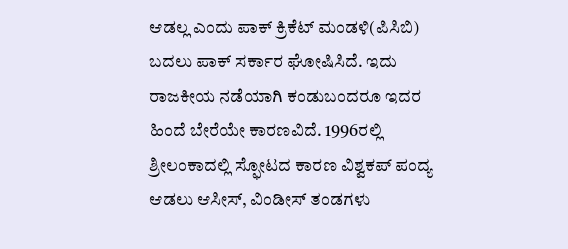ಆಡಲ್ಲ ಎಂದು ಪಾಕ್‌ ಕ್ರಿಕೆಟ್‌ ಮಂಡಳಿ(ಪಿಸಿಬಿ) ಬದಲು ಪಾಕ್‌ ಸರ್ಕಾರ ಘೋಷಿಸಿದೆ. ಇದು ರಾಜಕೀಯ ನಡೆಯಾಗಿ ಕಂಡುಬಂದರೂ ಇದರ ಹಿಂದೆ ಬೇರೆಯೇ ಕಾರಣವಿದೆ. 1996ರಲ್ಲಿ ಶ್ರೀಲಂಕಾದಲ್ಲಿ ಸ್ಫೋಟದ ಕಾರಣ ವಿಶ್ವಕಪ್‌ ಪಂದ್ಯ ಆಡಲು ಆಸೀಸ್‌, ವಿಂಡೀಸ್‌ ತಂಡಗಳು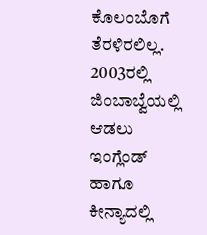ಕೊಲಂಬೊಗೆ ತೆರಳಿರಲಿಲ್ಲ. 2003ರಲ್ಲಿ ಜಿಂಬಾಬ್ವೆಯಲ್ಲಿ ಆಡಲು ಇಂಗ್ಲೆಂಡ್‌ ಹಾಗೂ ಕೀನ್ಯಾದಲ್ಲಿ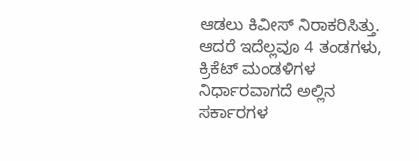ಆಡಲು ಕಿವೀಸ್‌ ನಿರಾಕರಿಸಿತ್ತು. ಆದರೆ ಇದೆಲ್ಲವೂ 4 ತಂಡಗಳು, ಕ್ರಿಕೆಟ್‌ ಮಂಡಳಿಗಳ ನಿರ್ಧಾರವಾಗದೆ ಅಲ್ಲಿನ ಸರ್ಕಾರಗಳ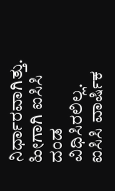ನಿರ್ಧಾರವಾಗಿತ್ತು. ಹೀಗಾಗಿ ಐಸಿಸಿ ದಂಡ ವಿಧಿಸಿರಲಿಲ್ಲ. ಐಸಿಸಿ ವಾರ್ಷಿಕ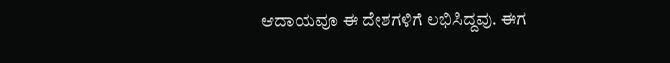ಆದಾಯವೂ ಈ ದೇಶಗಳಿಗೆ ಲಭಿಸಿದ್ದವು. ಈಗ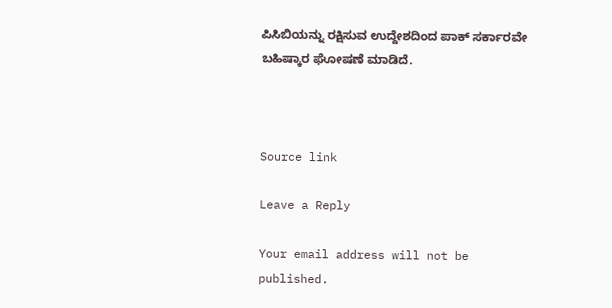ಪಿಸಿಬಿಯನ್ನು ರಕ್ಷಿಸುವ ಉದ್ದೇಶದಿಂದ ಪಾಕ್‌ ಸರ್ಕಾರವೇ ಬಹಿಷ್ಕಾರ ಘೋಷಣೆ ಮಾಡಿದೆ.



Source link

Leave a Reply

Your email address will not be published.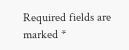Required fields are marked *